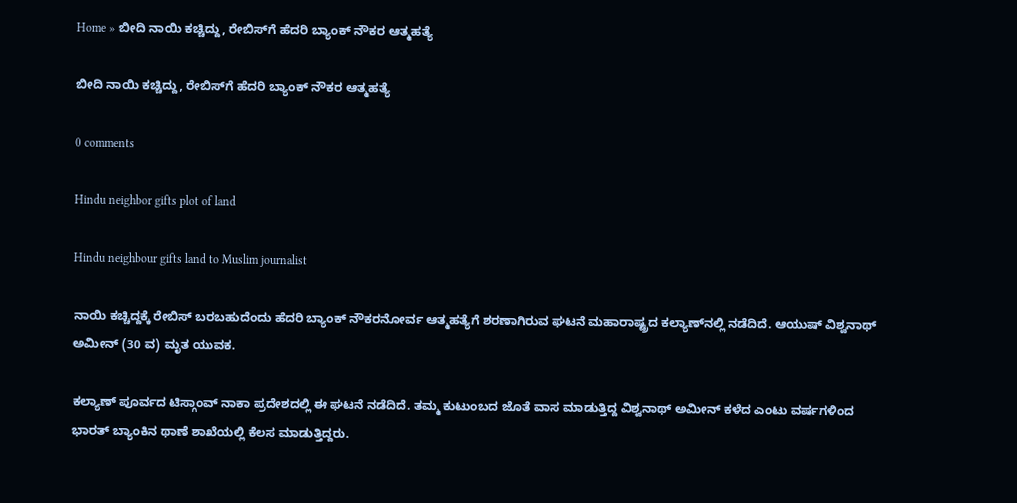Home » ಬೀದಿ ನಾಯಿ ಕಚ್ಚಿದ್ದು, ರೇಬಿಸ್‌ಗೆ ಹೆದರಿ ಬ್ಯಾಂಕ್‌ ನೌಕರ ಆತ್ಮಹತ್ಯೆ

ಬೀದಿ ನಾಯಿ ಕಚ್ಚಿದ್ದು, ರೇಬಿಸ್‌ಗೆ ಹೆದರಿ ಬ್ಯಾಂಕ್‌ ನೌಕರ ಆತ್ಮಹತ್ಯೆ

0 comments

Hindu neighbor gifts plot of land

Hindu neighbour gifts land to Muslim journalist

ನಾಯಿ ಕಚ್ಚಿದ್ದಕ್ಕೆ ರೇಬಿಸ್‌ ಬರಬಹುದೆಂದು ಹೆದರಿ ಬ್ಯಾಂಕ್‌ ನೌಕರನೋರ್ವ ಆತ್ಮಹತ್ಯೆಗೆ ಶರಣಾಗಿರುವ ಘಟನೆ ಮಹಾರಾಷ್ಟ್ರದ ಕಲ್ಯಾಣ್‌ನಲ್ಲಿ ನಡೆದಿದೆ. ಆಯುಷ್‌ ವಿಶ್ವನಾಥ್‌ ಅಮೀನ್‌ (30 ವ) ಮೃತ ಯುವಕ.

ಕಲ್ಯಾಣ್‌ ಪೂರ್ವದ ಟಿಸ್ಗಾಂವ್‌ ನಾಕಾ ಪ್ರದೇಶದಲ್ಲಿ ಈ ಘಟನೆ ನಡೆದಿದೆ. ತಮ್ಮ ಕುಟುಂಬದ ಜೊತೆ ವಾಸ ಮಾಡುತ್ತಿದ್ದ ವಿಶ್ವನಾಥ್‌ ಅಮೀನ್‌ ಕಳೆದ ಎಂಟು ವರ್ಷಗಳಿಂದ ಭಾರತ್‌ ಬ್ಯಾಂಕಿನ ಥಾಣೆ ಶಾಖೆಯಲ್ಲಿ ಕೆಲಸ ಮಾಡುತ್ತಿದ್ದರು.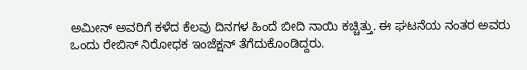ಅಮೀನ್‌ ಅವರಿಗೆ ಕಳೆದ ಕೆಲವು ದಿನಗಳ ಹಿಂದೆ ಬೀದಿ ನಾಯಿ ಕಚ್ಚಿತ್ತು. ಈ ಘಟನೆಯ ನಂತರ ಅವರು ಒಂದು ರೇಬಿಸ್‌ ನಿರೋಧಕ ಇಂಜೆಕ್ಷನ್‌ ತೆಗೆದುಕೊಂಡಿದ್ದರು.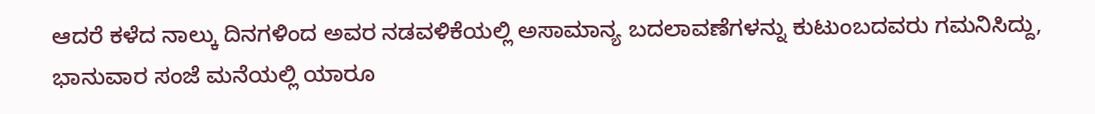ಆದರೆ ಕಳೆದ ನಾಲ್ಕು ದಿನಗಳಿಂದ ಅವರ ನಡವಳಿಕೆಯಲ್ಲಿ ಅಸಾಮಾನ್ಯ ಬದಲಾವಣೆಗಳನ್ನು ಕುಟುಂಬದವರು ಗಮನಿಸಿದ್ದು, ಭಾನುವಾರ ಸಂಜೆ ಮನೆಯಲ್ಲಿ ಯಾರೂ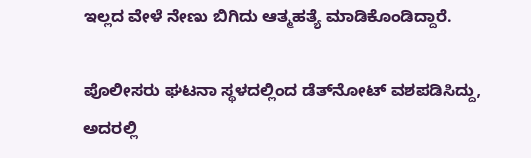ಇಲ್ಲದ ವೇಳೆ ನೇಣು ಬಿಗಿದು ಆತ್ಮಹತ್ಯೆ ಮಾಡಿಕೊಂಡಿದ್ದಾರೆ.

ಪೊಲೀಸರು ಘಟನಾ ಸ್ಥಳದಲ್ಲಿಂದ ಡೆತ್‌ನೋಟ್‌ ವಶಪಡಿಸಿದ್ದು, ಅದರಲ್ಲಿ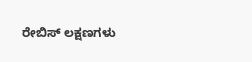ರೇಬಿಸ್‌ ಲಕ್ಷಣಗಳು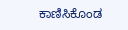ಕಾಣಿಸಿಕೊಂಡ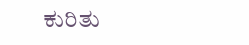ಕುರಿತು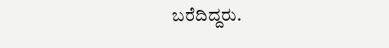ಬರೆದಿದ್ದರು.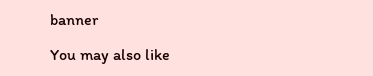banner

You may also like